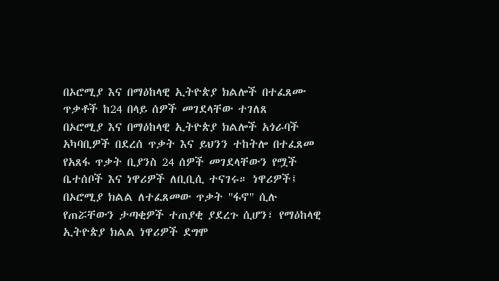በኦሮሚያ እና በማዕከላዊ ኢትዮጵያ ክልሎች በተፈጸሙ ጥቃቶች ከ24 በላይ ሰዎች መገደላቸው ተገለጸ
በኦሮሚያ እና በማዕከላዊ ኢትዮጵያ ክልሎች አጎራባች አካባቢዎች በደረሰ ጥቃት እና ይህንን ተከትሎ በተፈጸመ የአጸፋ ጥቃት ቢያንስ 24 ሰዎች መገደላቸውን የሟች ቤተሰቦች እና ነዋሪዎች ለቢቢሲ ተናገሩ። ነዋሪዎች፤ በኦሮሚያ ክልል ለተፈጸመው ጥቃት "ፋኖ" ሲሉ የጠሯቸውን ታጣቂዎች ተጠያቂ ያደረጉ ሲሆን፣ የማዕከላዊ ኢትዮጵያ ክልል ነዋሪዎች ደግሞ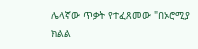ሌላኛው ጥቃት የተፈጸመው "በኦሮሚያ ክልል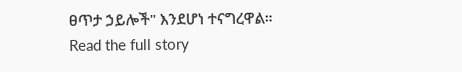ፀጥታ ኃይሎች" እንደሆነ ተናግረዋል።
Read the full story